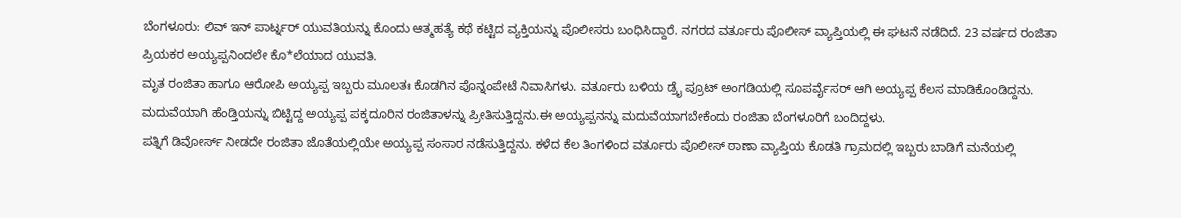ಬೆಂಗಳೂರು: ಲಿವ್ ಇನ್ ಪಾರ್ಟ್ನರ್ ಯುವತಿಯನ್ನು ಕೊಂದು ಆತ್ಮಹತ್ಯೆ ಕಥೆ ಕಟ್ಟಿದ ವ್ಯಕ್ತಿಯನ್ನು ಪೊಲೀಸರು ಬಂಧಿಸಿದ್ದಾರೆ. ನಗರದ ವರ್ತೂರು ಪೊಲೀಸ್ ವ್ಯಾಪ್ತಿಯಲ್ಲಿ ಈ ಘಟನೆ ನಡೆದಿದೆ. 23 ವರ್ಷದ ರಂಜಿತಾ ಪ್ರಿಯಕರ ಅಯ್ಯಪ್ಪನಿಂದಲೇ ಕೊ*ಲೆಯಾದ ಯುವತಿ.
ಮೃತ ರಂಜಿತಾ ಹಾಗೂ ಆರೋಪಿ ಅಯ್ಯಪ್ಪ ಇಬ್ಬರು ಮೂಲತಃ ಕೊಡಗಿನ ಪೊನ್ನಂಪೇಟೆ ನಿವಾಸಿಗಳು. ವರ್ತೂರು ಬಳಿಯ ಡ್ರೈ ಪ್ರೂಟ್ ಅಂಗಡಿಯಲ್ಲಿ ಸೂಪರ್ವೈಸರ್ ಆಗಿ ಅಯ್ಯಪ್ಪ ಕೆಲಸ ಮಾಡಿಕೊಂಡಿದ್ದನು. ಮದುವೆಯಾಗಿ ಹೆಂಡ್ತಿಯನ್ನು ಬಿಟ್ಟಿದ್ದ ಅಯ್ಯಪ್ಪ ಪಕ್ಕದೂರಿನ ರಂಜಿತಾಳನ್ನು ಪ್ರೀತಿಸುತ್ತಿದ್ದನು.ಈ ಅಯ್ಯಪ್ಪನನ್ನು ಮದುವೆಯಾಗಬೇಕೆಂದು ರಂಜಿತಾ ಬೆಂಗಳೂರಿಗೆ ಬಂದಿದ್ದಳು.
ಪತ್ನಿಗೆ ಡಿವೋರ್ಸ್ ನೀಡದೇ ರಂಜಿತಾ ಜೊತೆಯಲ್ಲಿಯೇ ಅಯ್ಯಪ್ಪ ಸಂಸಾರ ನಡೆಸುತ್ತಿದ್ದನು. ಕಳೆದ ಕೆಲ ತಿಂಗಳಿಂದ ವರ್ತೂರು ಪೊಲೀಸ್ ಠಾಣಾ ವ್ಯಾಪ್ತಿಯ ಕೊಡತಿ ಗ್ರಾಮದಲ್ಲಿ ಇಬ್ಬರು ಬಾಡಿಗೆ ಮನೆಯಲ್ಲಿ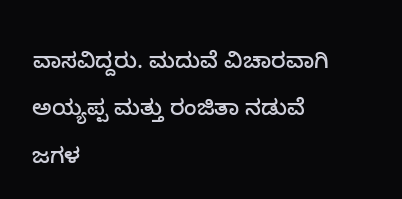ವಾಸವಿದ್ದರು. ಮದುವೆ ವಿಚಾರವಾಗಿ ಅಯ್ಯಪ್ಪ ಮತ್ತು ರಂಜಿತಾ ನಡುವೆ ಜಗಳ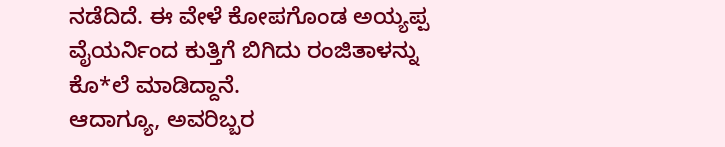ನಡೆದಿದೆ. ಈ ವೇಳೆ ಕೋಪಗೊಂಡ ಅಯ್ಯಪ್ಪ ವೈಯರ್ನಿಂದ ಕುತ್ತಿಗೆ ಬಿಗಿದು ರಂಜಿತಾಳನ್ನು ಕೊ*ಲೆ ಮಾಡಿದ್ದಾನೆ.
ಆದಾಗ್ಯೂ, ಅವರಿಬ್ಬರ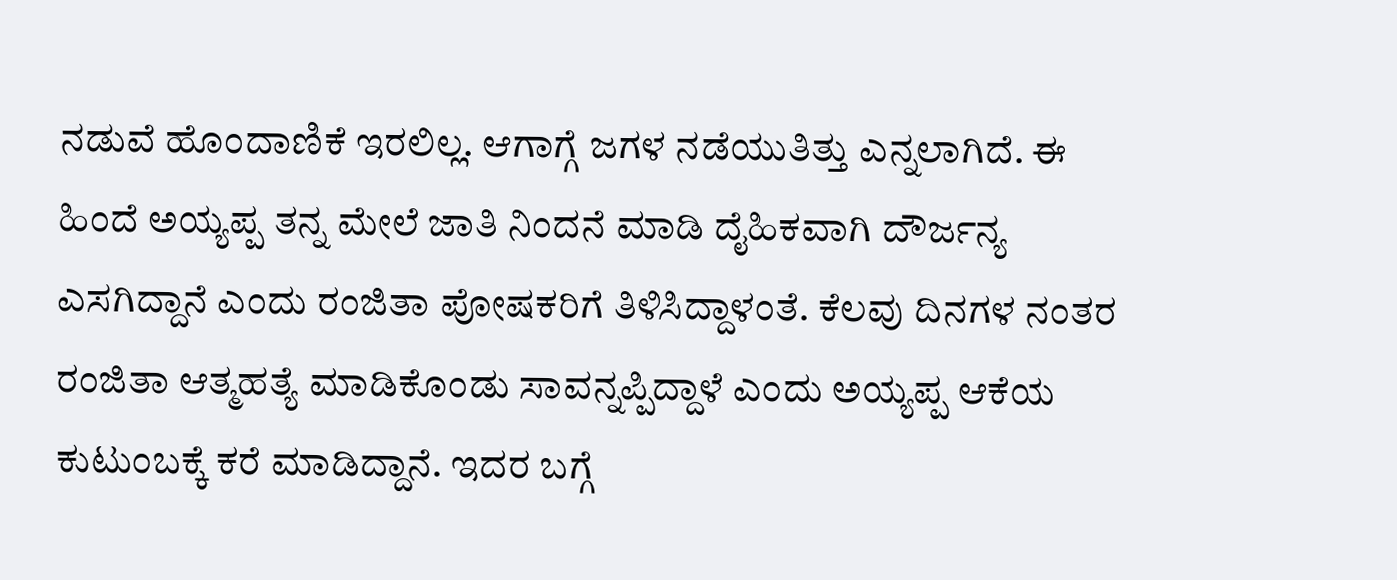ನಡುವೆ ಹೊಂದಾಣಿಕೆ ಇರಲಿಲ್ಲ. ಆಗಾಗ್ಗೆ ಜಗಳ ನಡೆಯುತಿತ್ತು ಎನ್ನಲಾಗಿದೆ. ಈ ಹಿಂದೆ ಅಯ್ಯಪ್ಪ ತನ್ನ ಮೇಲೆ ಜಾತಿ ನಿಂದನೆ ಮಾಡಿ ದೈಹಿಕವಾಗಿ ದೌರ್ಜನ್ಯ ಎಸಗಿದ್ದಾನೆ ಎಂದು ರಂಜಿತಾ ಪೋಷಕರಿಗೆ ತಿಳಿಸಿದ್ದಾಳಂತೆ. ಕೆಲವು ದಿನಗಳ ನಂತರ ರಂಜಿತಾ ಆತ್ಮಹತ್ಯೆ ಮಾಡಿಕೊಂಡು ಸಾವನ್ನಪ್ಪಿದ್ದಾಳೆ ಎಂದು ಅಯ್ಯಪ್ಪ ಆಕೆಯ ಕುಟುಂಬಕ್ಕೆ ಕರೆ ಮಾಡಿದ್ದಾನೆ. ಇದರ ಬಗ್ಗೆ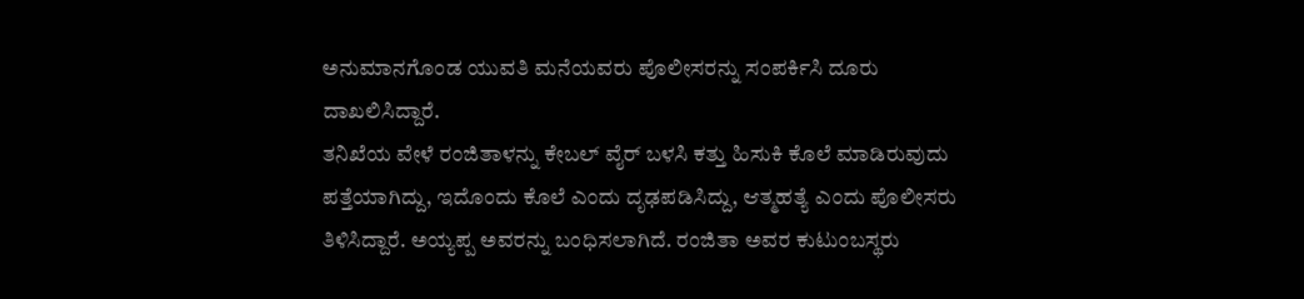ಅನುಮಾನಗೊಂಡ ಯುವತಿ ಮನೆಯವರು ಪೊಲೀಸರನ್ನು ಸಂಪರ್ಕಿಸಿ ದೂರು ದಾಖಲಿಸಿದ್ದಾರೆ.
ತನಿಖೆಯ ವೇಳೆ ರಂಜಿತಾಳನ್ನು ಕೇಬಲ್ ವೈರ್ ಬಳಸಿ ಕತ್ತು ಹಿಸುಕಿ ಕೊಲೆ ಮಾಡಿರುವುದು ಪತ್ತೆಯಾಗಿದ್ದು, ಇದೊಂದು ಕೊಲೆ ಎಂದು ದೃಢಪಡಿಸಿದ್ದು, ಆತ್ಮಹತ್ಯೆ ಎಂದು ಪೊಲೀಸರು ತಿಳಿಸಿದ್ದಾರೆ. ಅಯ್ಯಪ್ಪ ಅವರನ್ನು ಬಂಧಿಸಲಾಗಿದೆ. ರಂಜಿತಾ ಅವರ ಕುಟುಂಬಸ್ಥರು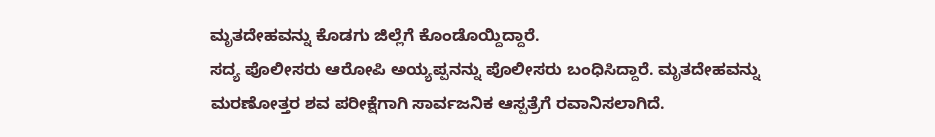ಮೃತದೇಹವನ್ನು ಕೊಡಗು ಜಿಲ್ಲೆಗೆ ಕೊಂಡೊಯ್ದಿದ್ದಾರೆ.
ಸದ್ಯ ಪೊಲೀಸರು ಆರೋಪಿ ಅಯ್ಯಪ್ಪನನ್ನು ಪೊಲೀಸರು ಬಂಧಿಸಿದ್ದಾರೆ. ಮೃತದೇಹವನ್ನು ಮರಣೋತ್ತರ ಶವ ಪರೀಕ್ಷೆಗಾಗಿ ಸಾರ್ವಜನಿಕ ಆಸ್ಪತ್ರೆಗೆ ರವಾನಿಸಲಾಗಿದೆ.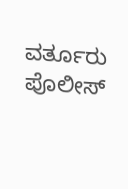ವರ್ತೂರು ಪೊಲೀಸ್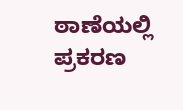ಠಾಣೆಯಲ್ಲಿ ಪ್ರಕರಣ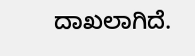ದಾಖಲಾಗಿದೆ.